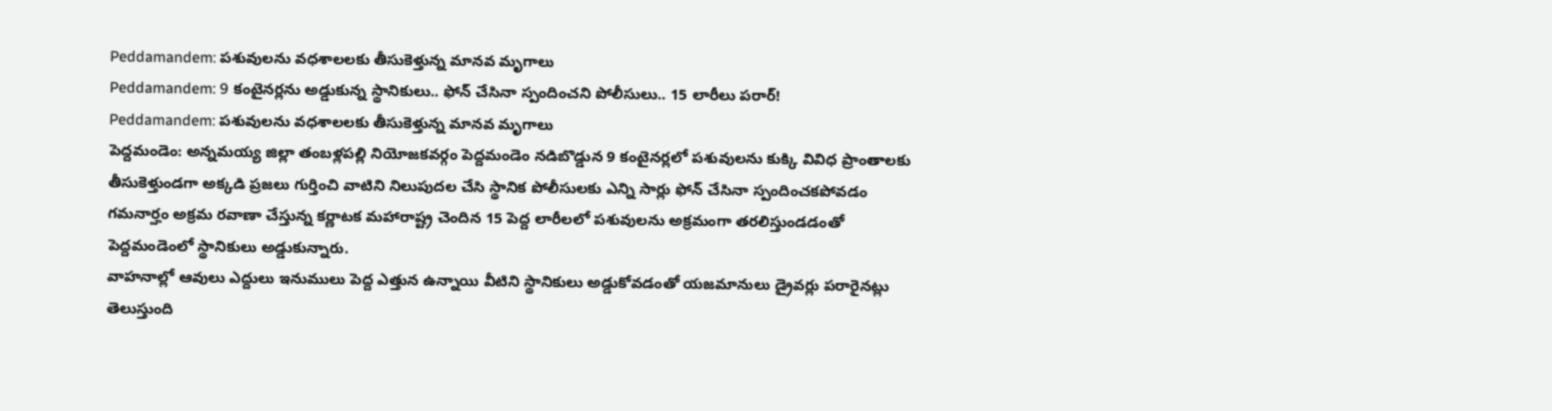Peddamandem: పశువులను వధశాలలకు తీసుకెళ్తున్న మానవ మృగాలు
Peddamandem: 9 కంటైనర్లను అడ్డుకున్న స్థానికులు.. ఫోన్ చేసినా స్పందించని పోలీసులు.. 15 లారీలు పరార్!
Peddamandem: పశువులను వధశాలలకు తీసుకెళ్తున్న మానవ మృగాలు
పెద్దమండెం: అన్నమయ్య జిల్లా తంబళ్లపల్లి నియోజకవర్గం పెద్దమండెం నడిబొడ్డున 9 కంటైనర్లలో పశువులను కుక్కి వివిధ ప్రాంతాలకు తీసుకెళ్తుండగా అక్కడి ప్రజలు గుర్తించి వాటిని నిలుపుదల చేసి స్థానిక పోలీసులకు ఎన్ని సార్లు ఫోన్ చేసినా స్పందించకపోవడం గమనార్హం అక్రమ రవాణా చేస్తున్న కర్ణాటక మహారాష్ట్ర చెందిన 15 పెద్ద లారీలలో పశువులను అక్రమంగా తరలిస్తుండడంతో పెద్దమండెంలో స్థానికులు అడ్డుకున్నారు.
వాహనాల్లో ఆవులు ఎద్దులు ఇనుములు పెద్ద ఎత్తున ఉన్నాయి వీటిని స్థానికులు అడ్డుకోవడంతో యజమానులు డ్రైవర్లు పరారైనట్లు తెలుస్తుంది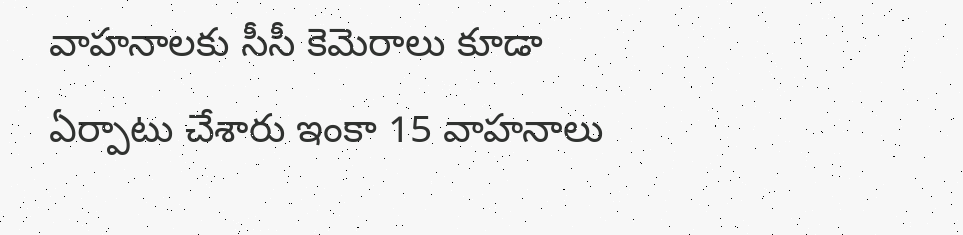వాహనాలకు సీసీ కెమెరాలు కూడా ఏర్పాటు చేశారు ఇంకా 15 వాహనాలు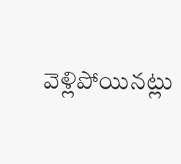వెళ్లిపోయినట్లు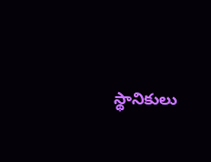స్థానికులు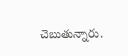చెబుతున్నారు.